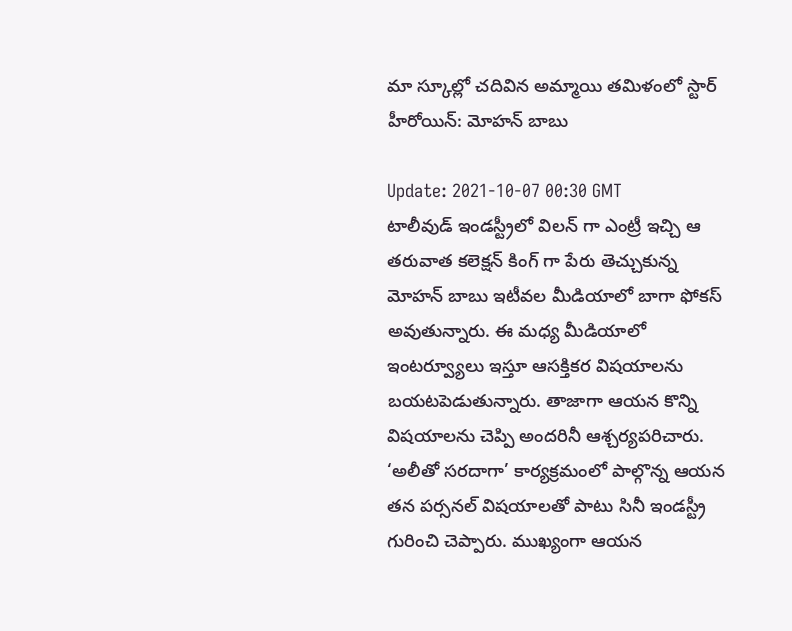మా స్కూల్లో చదివిన అమ్మాయి తమిళంలో స్టార్ హీరోయిన్: మోహన్ బాబు

Update: 2021-10-07 00:30 GMT
టాలీవుడ్ ఇండస్ట్రీలో విలన్ గా ఎంట్రీ ఇచ్చి ఆ తరువాత కలెక్షన్ కింగ్ గా పేరు తెచ్చుకున్న మోహన్ బాబు ఇటీవల మీడియాలో బాగా ఫోకస్ అవుతున్నారు. ఈ మధ్య మీడియాలో ఇంటర్వ్యూలు ఇస్తూ ఆసక్తికర విషయాలను బయటపెడుతున్నారు. తాజాగా ఆయన కొన్ని విషయాలను చెప్పి అందరినీ ఆశ్చర్యపరిచారు. ‘అలీతో సరదాగా’ కార్యక్రమంలో పాల్గొన్న ఆయన తన పర్సనల్ విషయాలతో పాటు సినీ ఇండస్ట్రీ గురించి చెప్పారు. ముఖ్యంగా ఆయన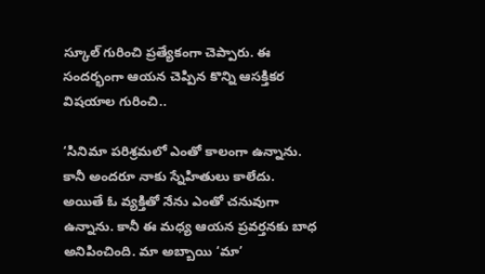స్కూల్ గురించి ప్రత్యేకంగా చెప్పారు. ఈ సందర్భంగా ఆయన చెప్పిన కొన్ని ఆసక్తికర విషయాల గురించి..

‘సినిమా పరిశ్రమలో ఎంతో కాలంగా ఉన్నాను. కానీ అందరూ నాకు స్నేహితులు కాలేదు. అయితే ఓ వ్యక్తితో నేను ఎంతో చనువుగా ఉన్నాను. కానీ ఈ మధ్య ఆయన ప్రవర్తనకు బాధ అనిపించింది. మా అబ్బాయి ‘మా’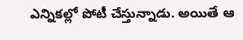ఎన్నికల్లో పోటీ చేస్తున్నాడు. అయితే ఆ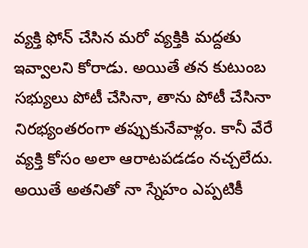వ్యక్తి ఫోన్ చేసిన మరో వ్యక్తికి మద్దతు ఇవ్వాలని కోరాడు. అయితే తన కుటుంబ సభ్యులు పోటీ చేసినా, తాను పోటీ చేసినా నిరభ్యంతరంగా తప్పుకునేవాళ్లం. కానీ వేరే వ్యక్తి కోసం అలా ఆరాటపడడం నచ్చలేదు. అయితే అతనితో నా స్నేహం ఎప్పటికీ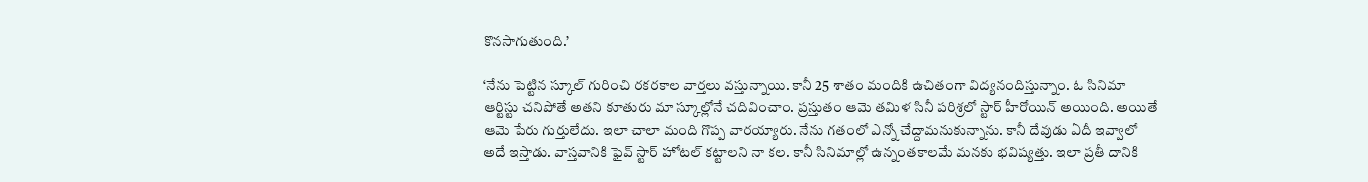కొనసాగుతుంది.’

‘నేను పెట్టిన స్కూల్ గురించి రకరకాల వార్తలు వస్తున్నాయి. కానీ 25 శాతం మందికి ఉచితంగా విద్యనందిస్తున్నాం. ఓ సినిమా ఆర్టిస్టు చనిపోతే అతని కూతురు మా స్కూల్లోనే చదివించాం. ప్రస్తుతం ఆమె తమిళ సినీ పరిశ్రలో స్టార్ హీరోయిన్ అయింది. అయితే ఆమె పేరు గుర్తులేదు. ఇలా చాలా మంది గొప్ప వారయ్యారు. నేను గతంలో ఎన్నో చేద్దామనుకున్నాను. కానీ దేవుడు ఏదీ ఇవ్వాలో అదే ఇస్తాడు. వాస్తవానికి ఫైవ్ స్టార్ హోటల్ కట్టాలని నా కల. కానీ సినిమాల్లో ఉన్నంతకాలమే మనకు భవిష్యత్తు. ఇలా ప్రతీ దానికి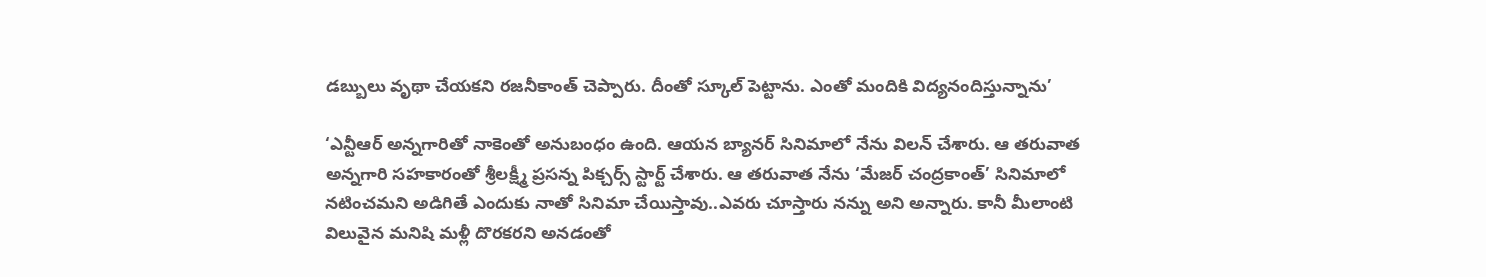డబ్బులు వృథా చేయకని రజనీకాంత్ చెప్పారు. దీంతో స్కూల్ పెట్టాను. ఎంతో మందికి విద్యనందిస్తున్నాను’

‘ఎన్టీఆర్ అన్నగారితో నాకెంతో అనుబంధం ఉంది. ఆయన బ్యానర్ సినిమాలో నేను విలన్ చేశారు. ఆ తరువాత అన్నగారి సహకారంతో శ్రీలక్ష్మీ ప్రసన్న పిక్చర్స్ స్టార్ట్ చేశారు. ఆ తరువాత నేను ‘మేజర్ చంద్రకాంత్’ సినిమాలో నటించమని అడిగితే ఎందుకు నాతో సినిమా చేయిస్తావు..ఎవరు చూస్తారు నన్ను అని అన్నారు. కానీ మీలాంటి విలువైన మనిషి మళ్లీ దొరకరని అనడంతో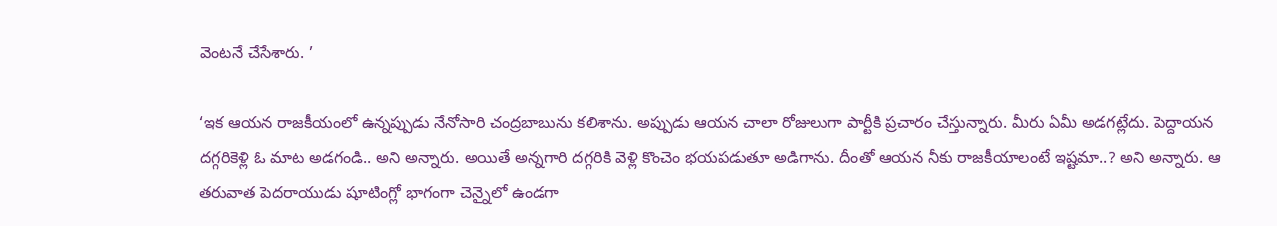వెంటనే చేసేశారు. ’

‘ఇక ఆయన రాజకీయంలో ఉన్నప్పుడు నేనోసారి చంద్రబాబును కలిశాను. అప్పుడు ఆయన చాలా రోజులుగా పార్టీకి ప్రచారం చేస్తున్నారు. మీరు ఏమీ అడగట్లేదు. పెద్దాయన దగ్గరికెళ్లి ఓ మాట అడగండి.. అని అన్నారు. అయితే అన్నగారి దగ్గరికి వెళ్లి కొంచెం భయపడుతూ అడిగాను. దీంతో ఆయన నీకు రాజకీయాలంటే ఇష్టమా..? అని అన్నారు. ఆ తరువాత పెదరాయుడు షూటింగ్లో భాగంగా చెన్నైలో ఉండగా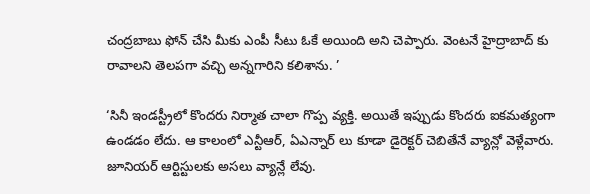చంద్రబాబు ఫోన్ చేసి మీకు ఎంపీ సీటు ఓకే అయింది అని చెప్పారు. వెంటనే హైద్రాబాద్ కు రావాలని తెలపగా వచ్చి అన్నగారిని కలిశాను. ’

‘సినీ ఇండస్ట్రీలో కొందరు నిర్మాత చాలా గొప్ప వ్యక్తి. అయితే ఇప్పుడు కొందరు ఐకమత్యంగా ఉండడం లేదు. ఆ కాలంలో ఎన్టీఆర్, ఏఎన్నార్ లు కూడా డైరెక్టర్ చెబితేనే వ్యాన్లో వెళ్లేవారు. జూనియర్ ఆర్టిస్టులకు అసలు వ్యాన్లే లేవు.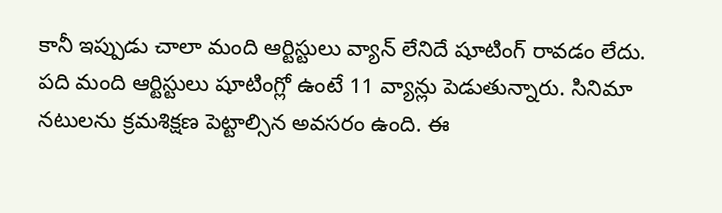కానీ ఇప్పుడు చాలా మంది ఆర్టిస్టులు వ్యాన్ లేనిదే షూటింగ్ రావడం లేదు. పది మంది ఆర్టిస్టులు షూటింగ్లో ఉంటే 11 వ్యాన్లు పెడుతున్నారు. సినిమా నటులను క్రమశిక్షణ పెట్టాల్సిన అవసరం ఉంది. ఈ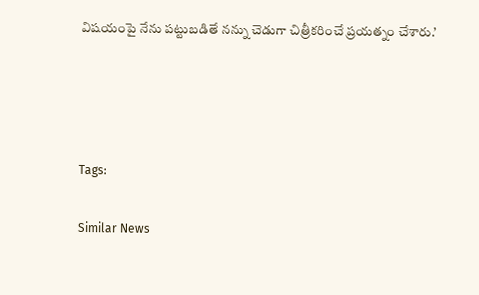విషయంపై నేను పట్టుబడితే నన్ను చెడుగా చిత్రీకరించే ప్రయత్నం చేశారు.’




Tags:

Similar News